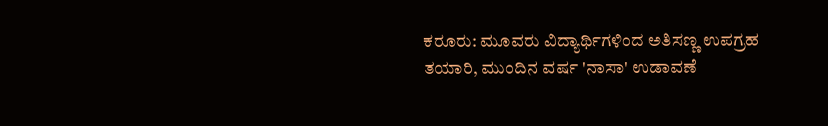ಕರೂರು: ಮೂವರು ವಿದ್ಯಾರ್ಥಿಗಳಿಂದ ಅತಿಸಣ್ಣ ಉಪಗ್ರಹ ತಯಾರಿ, ಮುಂದಿನ ವರ್ಷ 'ನಾಸಾ' ಉಡಾವಣೆ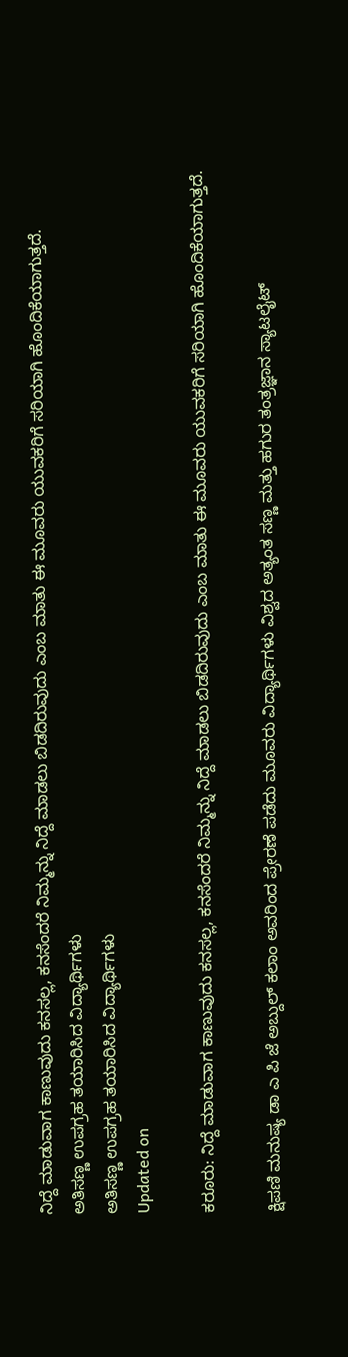ನಿದ್ದೆ ಮಾಡುವಾಗ ಕಾಣುವುದು ಕನಸಲ್ಲ, ಕನಸೆಂದರೆ ನಿಮ್ಮನ್ನು ನಿದ್ದೆ ಮಾಡಲು ಬಿಡದಿರುವುದು ಎಂಬ ಮಾತು ಈ ಮೂವರು ಯುವಕರಿಗೆ ಸರಿಯಾಗಿ ಹೊಂದಿಕೆಯಾಗುತ್ತದೆ.
ಅತಿಸಣ್ಣ ಉಪಗ್ರಹ ತಯಾರಿಸಿದ ವಿದ್ಯಾರ್ಥಿಗಳು
ಅತಿಸಣ್ಣ ಉಪಗ್ರಹ ತಯಾರಿಸಿದ ವಿದ್ಯಾರ್ಥಿಗಳು
Updated on

ಕರೂರು: ನಿದ್ದೆ ಮಾಡುವಾಗ ಕಾಣುವುದು ಕನಸಲ್ಲ, ಕನಸೆಂದರೆ ನಿಮ್ಮನ್ನು ನಿದ್ದೆ ಮಾಡಲು ಬಿಡದಿರುವುದು ಎಂಬ ಮಾತು ಈ ಮೂವರು ಯುವಕರಿಗೆ ಸರಿಯಾಗಿ ಹೊಂದಿಕೆಯಾಗುತ್ತದೆ.

ಕ್ಷಿಪಣಿ ಮನುಷ್ಯ ಡಾ ಎ ಪಿ ಜೆ ಅಬ್ದುಲ್ ಕಲಾಂ ಅವರಿಂದ ಪ್ರೇರಣೆ ಪಡೆದು ಮೂವರು ವಿದ್ಯಾರ್ಥಿಗಳು ವಿಶ್ವದ ಅತ್ಯಂತ ಸಣ್ಣ ಮತ್ತು ಹಗುರ ತಂತ್ರಜ್ಞಾನ ಸ್ಯಾಟಲೈಟ್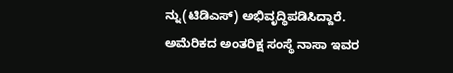ನ್ನು(ಟಿಡಿಎಸ್) ಅಭಿವೃದ್ಧಿಪಡಿಸಿದ್ದಾರೆ. ಅಮೆರಿಕದ ಅಂತರಿಕ್ಷ ಸಂಸ್ಥೆ ನಾಸಾ ಇವರ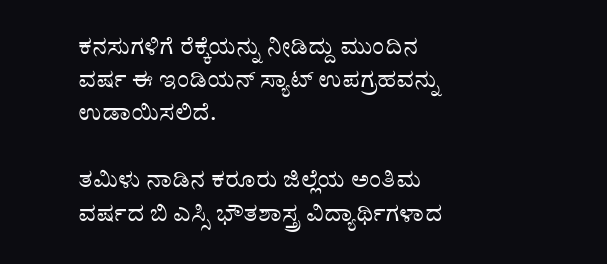ಕನಸುಗಳಿಗೆ ರೆಕ್ಕೆಯನ್ನು ನೀಡಿದ್ದು ಮುಂದಿನ ವರ್ಷ ಈ ಇಂಡಿಯನ್ ಸ್ಯಾಟ್ ಉಪಗ್ರಹವನ್ನು ಉಡಾಯಿಸಲಿದೆ.

ತಮಿಳು ನಾಡಿನ ಕರೂರು ಜಿಲ್ಲೆಯ ಅಂತಿಮ ವರ್ಷದ ಬಿ ಎಸ್ಸಿ ಭೌತಶಾಸ್ತ್ರ ವಿದ್ಯಾರ್ಥಿಗಳಾದ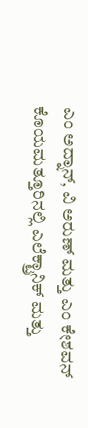ಎಂ ಅದ್ನಾನ್, ವಿ ಅರುಣ್ ಮತ್ತು ಎಂ ಕೇಶವನ್ ಕೊಯಮತ್ತೂರಿನಲ್ಲಿ ಎಲೆಕ್ಟ್ರಾನಿಕ್ ಮತ್ತು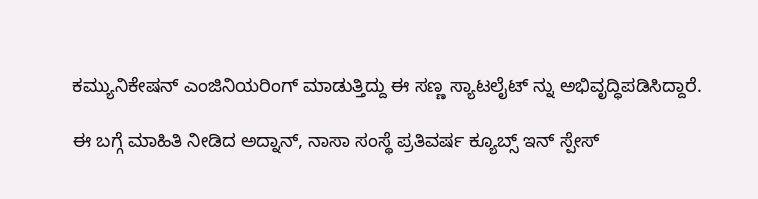ಕಮ್ಯುನಿಕೇಷನ್ ಎಂಜಿನಿಯರಿಂಗ್ ಮಾಡುತ್ತಿದ್ದು ಈ ಸಣ್ಣ ಸ್ಯಾಟಲೈಟ್ ನ್ನು ಅಭಿವೃದ್ಧಿಪಡಿಸಿದ್ದಾರೆ.

ಈ ಬಗ್ಗೆ ಮಾಹಿತಿ ನೀಡಿದ ಅದ್ನಾನ್, ನಾಸಾ ಸಂಸ್ಥೆ ಪ್ರತಿವರ್ಷ ಕ್ಯೂಬ್ಸ್ ಇನ್ ಸ್ಪೇಸ್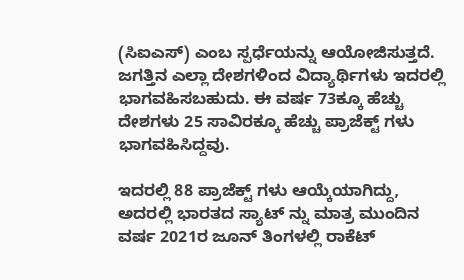(ಸಿಐಎಸ್) ಎಂಬ ಸ್ಪರ್ಧೆಯನ್ನು ಆಯೋಜಿಸುತ್ತದೆ. ಜಗತ್ತಿನ ಎಲ್ಲಾ ದೇಶಗಳಿಂದ ವಿದ್ಯಾರ್ಥಿಗಳು ಇದರಲ್ಲಿ ಭಾಗವಹಿಸಬಹುದು. ಈ ವರ್ಷ 73ಕ್ಕೂ ಹೆಚ್ಚು ದೇಶಗಳು 25 ಸಾವಿರಕ್ಕೂ ಹೆಚ್ಚು ಪ್ರಾಜೆಕ್ಟ್ ಗಳು ಭಾಗವಹಿಸಿದ್ದವು.

ಇದರಲ್ಲಿ 88 ಪ್ರಾಜೆಕ್ಟ್ ಗಳು ಆಯ್ಕೆಯಾಗಿದ್ದು, ಅದರಲ್ಲಿ ಭಾರತದ ಸ್ಯಾಟ್ ನ್ನು ಮಾತ್ರ ಮುಂದಿನ ವರ್ಷ 2021ರ ಜೂನ್ ತಿಂಗಳಲ್ಲಿ ರಾಕೆಟ್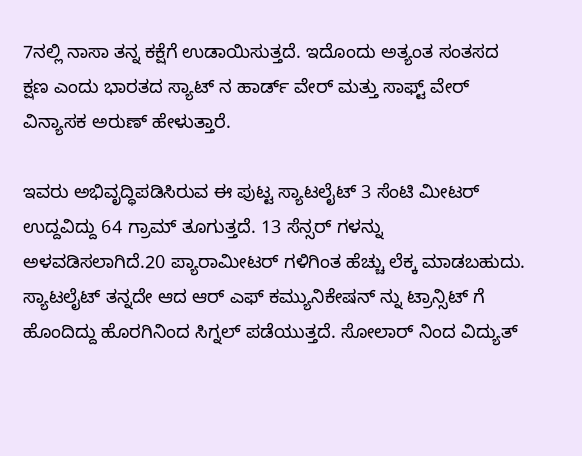7ನಲ್ಲಿ ನಾಸಾ ತನ್ನ ಕಕ್ಷೆಗೆ ಉಡಾಯಿಸುತ್ತದೆ. ಇದೊಂದು ಅತ್ಯಂತ ಸಂತಸದ ಕ್ಷಣ ಎಂದು ಭಾರತದ ಸ್ಯಾಟ್ ನ ಹಾರ್ಡ್ ವೇರ್ ಮತ್ತು ಸಾಫ್ಟ್ ವೇರ್ ವಿನ್ಯಾಸಕ ಅರುಣ್ ಹೇಳುತ್ತಾರೆ.

ಇವರು ಅಭಿವೃದ್ಧಿಪಡಿಸಿರುವ ಈ ಪುಟ್ಟ ಸ್ಯಾಟಲೈಟ್ 3 ಸೆಂಟಿ ಮೀಟರ್ ಉದ್ದವಿದ್ದು 64 ಗ್ರಾಮ್ ತೂಗುತ್ತದೆ. 13 ಸೆನ್ಸರ್ ಗಳನ್ನು ಅಳವಡಿಸಲಾಗಿದೆ.20 ಪ್ಯಾರಾಮೀಟರ್ ಗಳಿಗಿಂತ ಹೆಚ್ಚು ಲೆಕ್ಕ ಮಾಡಬಹುದು. ಸ್ಯಾಟಲೈಟ್ ತನ್ನದೇ ಆದ ಆರ್ ಎಫ್ ಕಮ್ಯುನಿಕೇಷನ್ ನ್ನು ಟ್ರಾನ್ಸಿಟ್ ಗೆ ಹೊಂದಿದ್ದು ಹೊರಗಿನಿಂದ ಸಿಗ್ನಲ್ ಪಡೆಯುತ್ತದೆ. ಸೋಲಾರ್ ನಿಂದ ವಿದ್ಯುತ್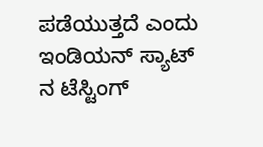ಪಡೆಯುತ್ತದೆ ಎಂದು ಇಂಡಿಯನ್ ಸ್ಯಾಟ್ ನ ಟೆಸ್ಟಿಂಗ್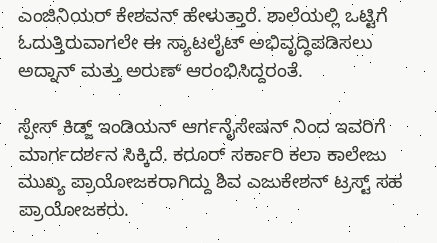ಎಂಜಿನಿಯರ್ ಕೇಶವನ್ ಹೇಳುತ್ತಾರೆ. ಶಾಲೆಯಲ್ಲಿ ಒಟ್ಟಿಗೆ ಓದುತ್ತಿರುವಾಗಲೇ ಈ ಸ್ಯಾಟಲೈಟ್ ಅಭಿವೃದ್ಧಿಪಡಿಸಲು ಅದ್ನಾನ್ ಮತ್ತು ಅರುಣ್ ಆರಂಭಿಸಿದ್ದರಂತೆ.

ಸ್ಪೇಸ್ ಕಿಡ್ಜ್ ಇಂಡಿಯನ್ ಆರ್ಗನೈಸೇಷನ್ ನಿಂದ ಇವರಿಗೆ ಮಾರ್ಗದರ್ಶನ ಸಿಕ್ಕಿದೆ. ಕರೂರ್ ಸರ್ಕಾರಿ ಕಲಾ ಕಾಲೇಜು ಮುಖ್ಯ ಪ್ರಾಯೋಜಕರಾಗಿದ್ದು ಶಿವ ಎಜುಕೇಶನ್ ಟ್ರಸ್ಟ್ ಸಹ ಪ್ರಾಯೋಜಕರು.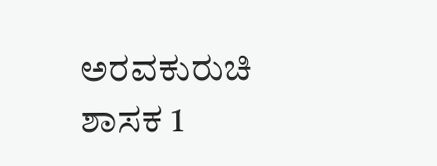ಅರವಕುರುಚಿ ಶಾಸಕ 1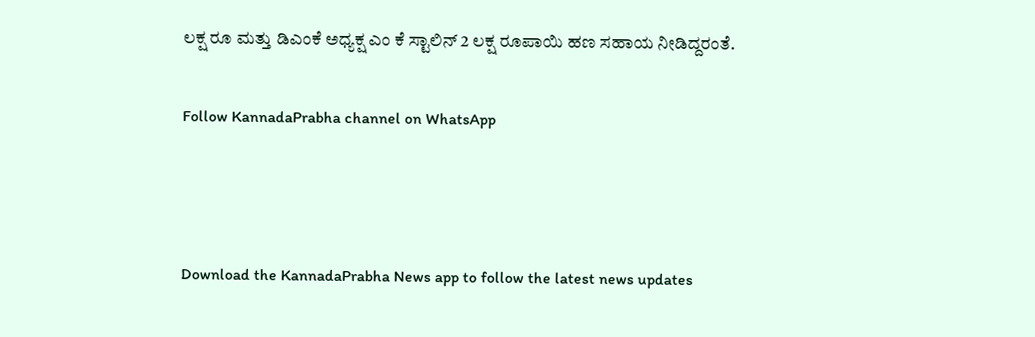ಲಕ್ಷ ರೂ ಮತ್ತು ಡಿಎಂಕೆ ಅಧ್ಯಕ್ಷ ಎಂ ಕೆ ಸ್ಟಾಲಿನ್ 2 ಲಕ್ಷ ರೂಪಾಯಿ ಹಣ ಸಹಾಯ ನೀಡಿದ್ದರಂತೆ.

Follow KannadaPrabha channel on WhatsApp



Download the KannadaPrabha News app to follow the latest news updates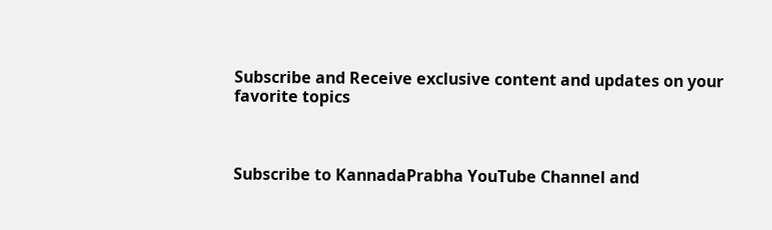Subscribe and Receive exclusive content and updates on your favorite topics



Subscribe to KannadaPrabha YouTube Channel and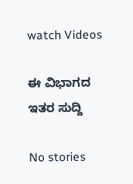watch Videos

ಈ ವಿಭಾಗದ ಇತರ ಸುದ್ದಿ

No stories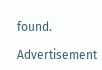found.

Advertisement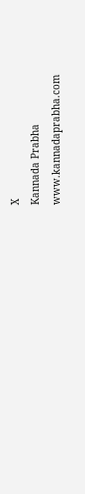X
Kannada Prabha
www.kannadaprabha.com